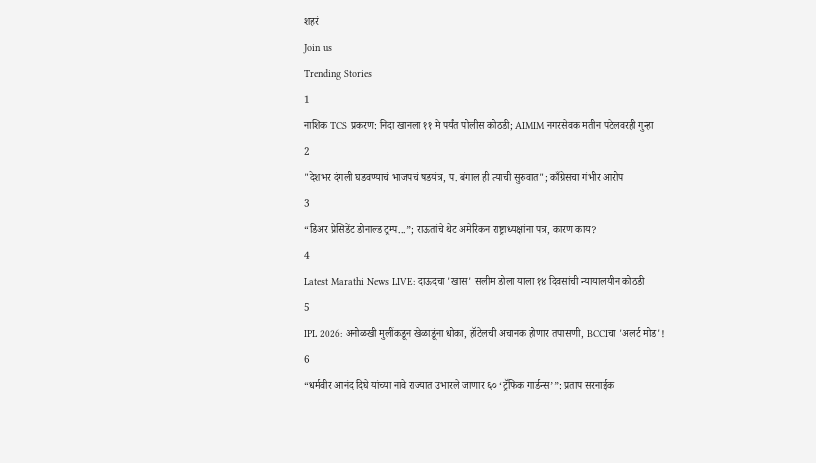शहरं
Join us
Trending Stories
1
नाशिक TCS प्रकरण: निदा खानला ११ मे पर्यंत पोलीस कोठडी; AIMIM नगरसेवक मतीन पटेलवरही गुन्हा
2
"देशभर दंगली घडवण्याचं भाजपचं षडयंत्र, प. बंगाल ही त्याची सुरुवात"; काँग्रेसचा गंभीर आरोप
3
“डिअर प्रेसिडेंट डोनाल्ड ट्रम्प...”; राऊतांचे थेट अमेरिकन राष्ट्राध्यक्षांना पत्र, कारण काय?
4
Latest Marathi News LIVE: दाऊदचा 'खास' सलीम डोला याला १४ दिवसांची न्यायालयीन कोठडी
5
IPL 2026: अनोळखी मुलींकडून खेळाडूंना धोका, हॉटेलची अचानक होणार तपासणी, BCCIचा 'अलर्ट मोड'!
6
“धर्मवीर आनंद दिघे यांच्या नावे राज्यात उभारले जाणार ६० ‘ट्रॅफिक गार्डन्स’”: प्रताप सरनाईक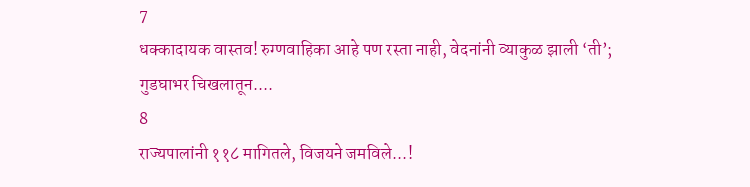7
धक्कादायक वास्तव! रुग्णवाहिका आहे पण रस्ता नाही, वेदनांनी व्याकुळ झाली ‘ती’; गुडघाभर चिखलातून....
8
राज्यपालांनी ११८ मागितले, विजयने जमविले...!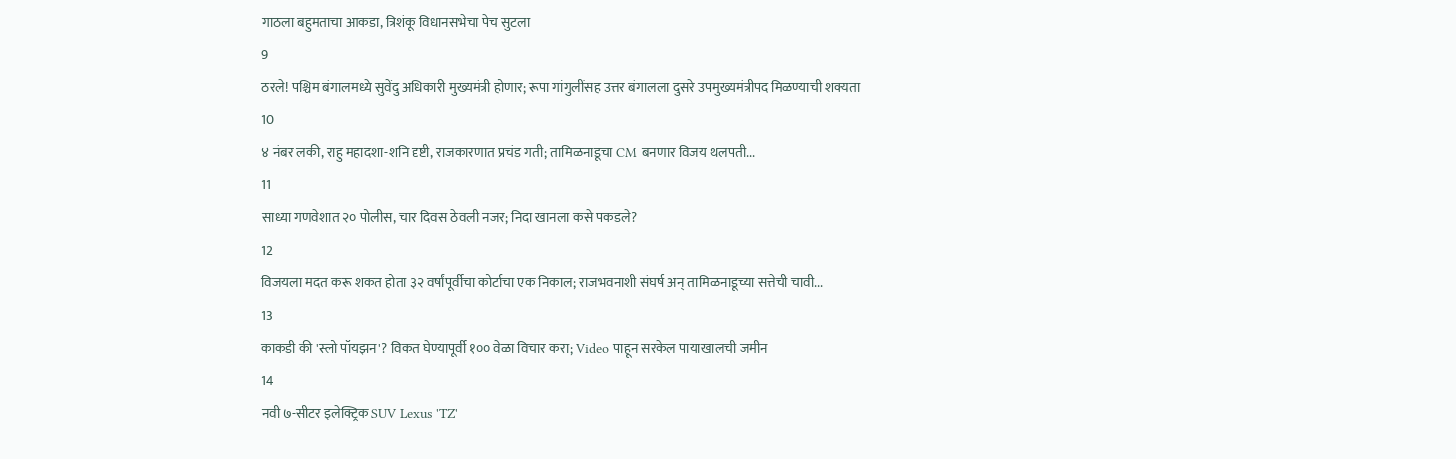गाठला बहुमताचा आकडा, त्रिशंकू विधानसभेचा पेच सुटला
9
ठरले! पश्चिम बंगालमध्ये सुवेंदु अधिकारी मुख्यमंत्री होणार; रूपा गांगुलींसह उत्तर बंगालला दुसरे उपमुख्यमंत्रीपद मिळण्याची शक्यता
10
४ नंबर लकी, राहु महादशा-शनि दृष्टी, राजकारणात प्रचंड गती; तामिळनाडूचा CM बनणार विजय थलपती...
11
साध्या गणवेशात २० पोलीस, चार दिवस ठेवली नजर; निदा खानला कसे पकडले?
12
विजयला मदत करू शकत होता ३२ वर्षांपूर्वीचा कोर्टाचा एक निकाल; राजभवनाशी संघर्ष अन् तामिळनाडूच्या सत्तेची चावी...
13
काकडी की 'स्लो पॉयझन'? विकत घेण्यापूर्वी १०० वेळा विचार करा; Video पाहून सरकेल पायाखालची जमीन
14
नवी ७-सीटर इलेक्ट्रिक SUV Lexus 'TZ'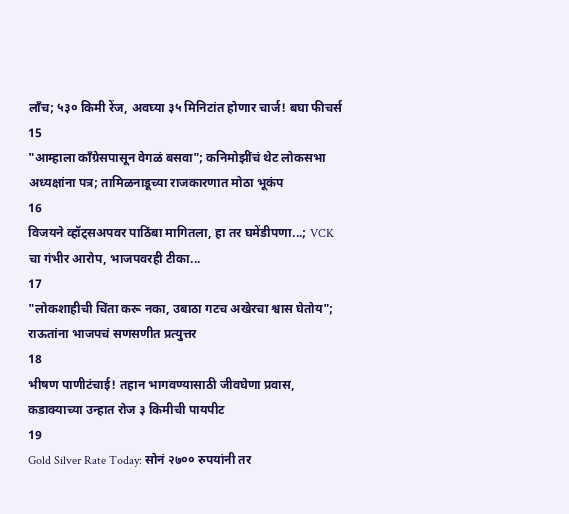लाँच; ५३० किमी रेंज, अवघ्या ३५ मिनिटांत होणार चार्ज! बघा फीचर्स
15
"आम्हाला काँग्रेसपासून वेगळं बसवा"; कनिमोझींचं थेट लोकसभा अध्यक्षांना पत्र; तामिळनाडूच्या राजकारणात मोठा भूकंप
16
विजयने व्हॉट्सअपवर पाठिंबा मागितला, हा तर घमेंडीपणा...; VCK चा गंभीर आरोप, भाजपवरही टीका...
17
"लोकशाहीची चिंता करू नका, उबाठा गटच अखेरचा श्वास घेतोय"; राऊतांना भाजपचं सणसणीत प्रत्युत्तर
18
भीषण पाणीटंचाई! तहान भागवण्यासाठी जीवघेणा प्रवास, कडाक्याच्या उन्हात रोज ३ किमीची पायपीट
19
Gold Silver Rate Today: सोनं २७०० रुपयांनी तर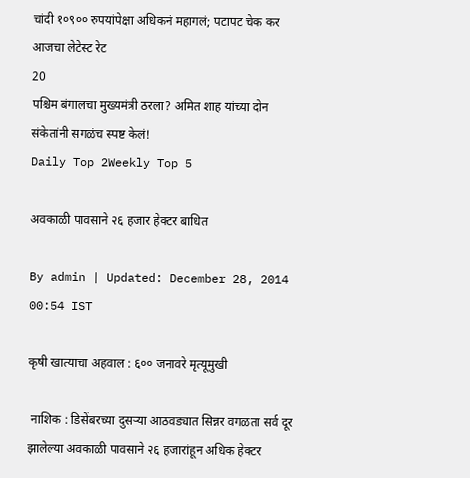चांदी १०९०० रुपयांपेक्षा अधिकनं महागलं; पटापट चेक कर आजचा लेटेस्ट रेट
20
पश्चिम बंगालचा मुख्यमंत्री ठरला? अमित शाह यांच्या दोन संकेतांनी सगळंच स्पष्ट केलं!
Daily Top 2Weekly Top 5

अवकाळी पावसाने २६ हजार हेक्टर बाधित

By admin | Updated: December 28, 2014 00:54 IST

कृषी खात्याचा अहवाल : ६०० जनावरे मृत्यूमुखी

 नाशिक : डिसेंबरच्या दुसऱ्या आठवड्यात सिन्नर वगळता सर्व दूर झालेल्या अवकाळी पावसाने २६ हजारांहून अधिक हेक्टर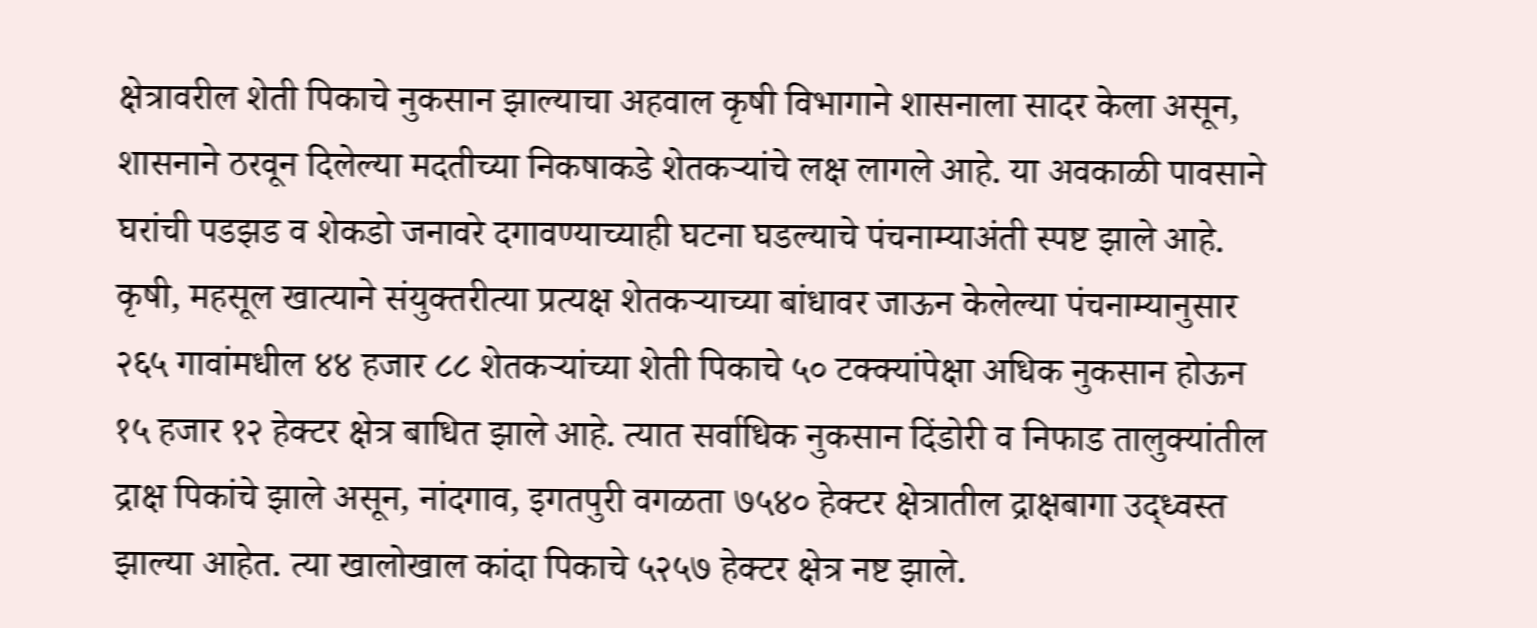क्षेत्रावरील शेती पिकाचे नुकसान झाल्याचा अहवाल कृषी विभागाने शासनाला सादर केला असून, शासनाने ठरवून दिलेल्या मदतीच्या निकषाकडे शेतकऱ्यांचे लक्ष लागले आहे. या अवकाळी पावसाने घरांची पडझड व शेकडो जनावरे दगावण्याच्याही घटना घडल्याचे पंचनाम्याअंती स्पष्ट झाले आहे. कृषी, महसूल खात्याने संयुक्तरीत्या प्रत्यक्ष शेतकऱ्याच्या बांधावर जाऊन केलेल्या पंचनाम्यानुसार २६५ गावांमधील ४४ हजार ८८ शेतकऱ्यांच्या शेती पिकाचे ५० टक्क्यांपेक्षा अधिक नुकसान होऊन १५ हजार १२ हेक्टर क्षेत्र बाधित झाले आहे. त्यात सर्वाधिक नुकसान दिंडोरी व निफाड तालुक्यांतील द्राक्ष पिकांचे झाले असून, नांदगाव, इगतपुरी वगळता ७५४० हेक्टर क्षेत्रातील द्राक्षबागा उद्ध्वस्त झाल्या आहेत. त्या खालोखाल कांदा पिकाचे ५२५७ हेक्टर क्षेत्र नष्ट झाले.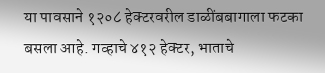या पावसाने १२०८ हेक्टरवरील डाळींबबागाला फटका बसला आहे. गव्हाचे ४१२ हेक्टर, भाताचे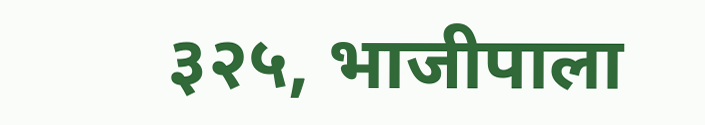३२५, भाजीपाला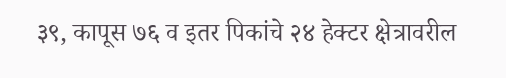३९, कापूस ७६ व इतर पिकांचे २४ हेक्टर क्षेत्रावरील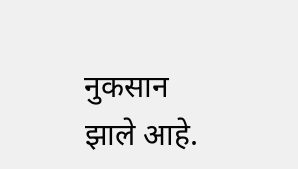नुकसान झाले आहे.